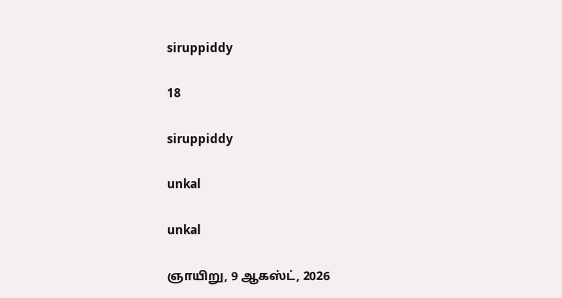siruppiddy

18

siruppiddy

unkal

unkal

ஞாயிறு, 9 ஆகஸ்ட், 2026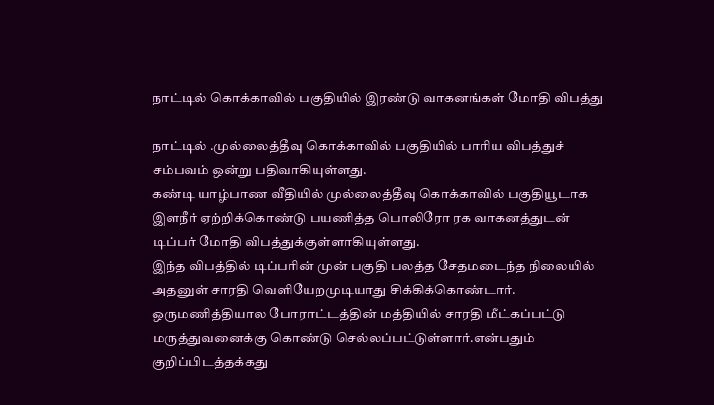நாட்டில் கொக்காவில் பகுதியில் இரண்டு வாகனங்கள் மோதி விபத்து

நாட்டில் .முல்லைத்தீவு கொக்காவில் பகுதியில் பாரிய விபத்துச் சம்பவம் ஒன்று பதிவாகியுள்ளது.
கண்டி யாழ்பாண வீதியில் முல்லைத்தீவு கொக்காவில் பகுதியூடாக இளநீர் ஏற்றிக்கொண்டு பயணித்த பொலிரோ ரக வாகனத்துடன் டிப்பர் மோதி விபத்துக்குள்ளாகியுள்ளது.
இந்த விபத்தில் டிப்பரின் முன் பகுதி பலத்த சேதமடைந்த நிலையில் அதனுள் சாரதி வெளியேறமுடியாது சிக்கிக்கொண்டார்.
ஒருமணித்தியால போராட்டத்தின் மத்தியில் சாரதி மீட்கப்பட்டு மருத்துவனைக்கு கொண்டு செல்லப்பட்டுள்ளார்.என்பதும்  குறிப்பிடத்தக்கது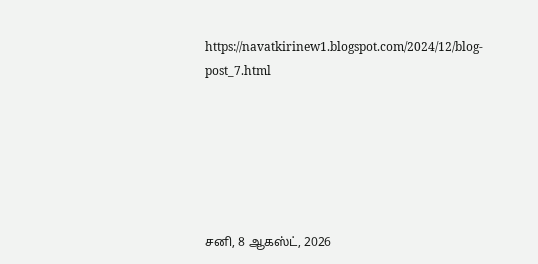https://navatkirinew1.blogspot.com/2024/12/blog-post_7.html






சனி, 8 ஆகஸ்ட், 2026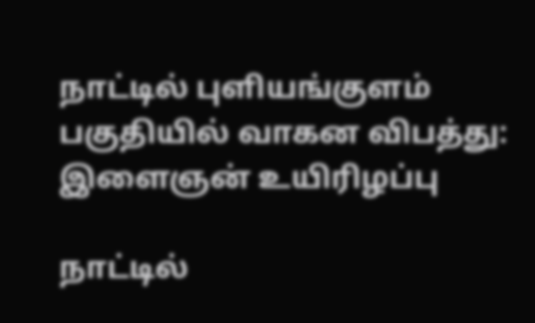நாட்டில் புளியங்குளம் பகுதியில் வாகன விபத்து: இளைஞன் உயிரிழப்பு

நாட்டில்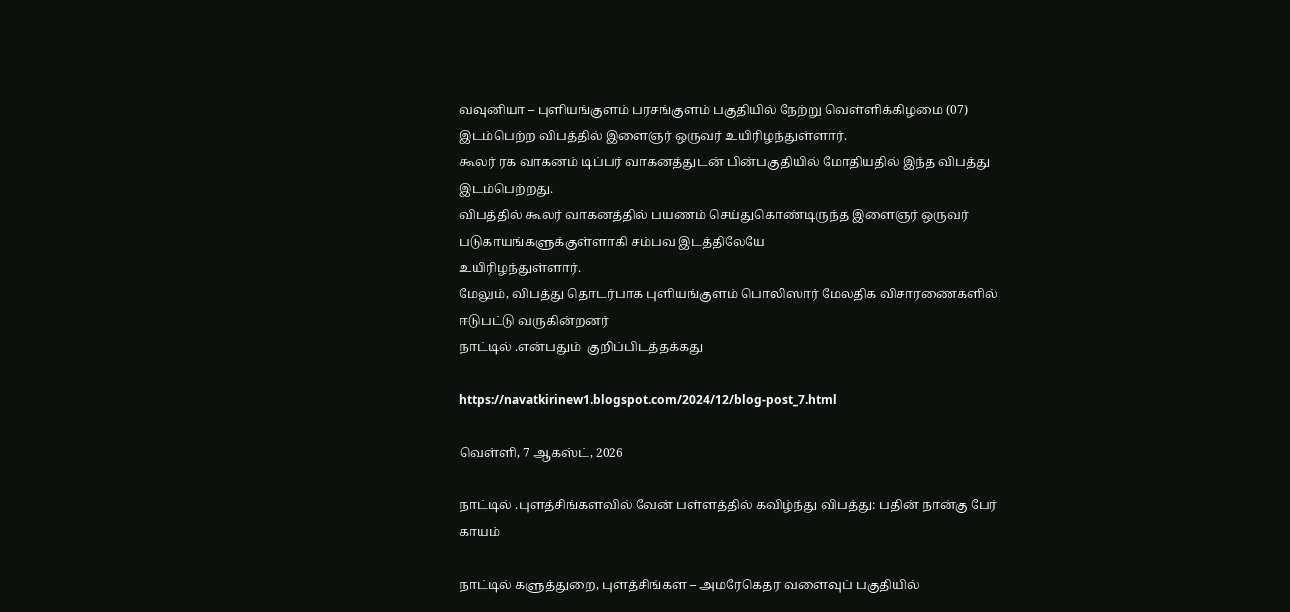வவுனியா – புளியங்குளம் பரசங்குளம் பகுதியில் நேற்று வெள்ளிக்கிழமை (07) இடம்பெற்ற விபத்தில் இளைஞர் ஒருவர் உயிரிழந்துள்ளார்.
கூலர் ரக வாகனம் டிப்பர் வாகனத்துடன் பின்பகுதியில் மோதியதில் இந்த விபத்து இடம்பெற்றது.
விபத்தில் கூலர் வாகனத்தில் பயணம் செய்துகொண்டிருந்த இளைஞர் ஒருவர் படுகாயங்களுக்குள்ளாகி சம்பவ இடத்திலேயே
உயிரிழந்துள்ளார்.
மேலும், விபத்து தொடர்பாக புளியங்குளம் பொலிஸார் மேலதிக விசாரணைகளில் ஈடுபட்டு வருகின்றனர்
நாட்டில் .என்பதும்  குறிப்பிடத்தக்கது

https://navatkirinew1.blogspot.com/2024/12/blog-post_7.html

வெள்ளி, 7 ஆகஸ்ட், 2026

நாட்டில் .புளத்சிங்களவில் வேன் பள்ளத்தில் கவிழ்ந்து விபத்து: பதின் நான்கு பேர் காயம்

நாட்டில் களுத்துறை, புளத்சிங்கள – அமரேகெதர வளைவுப் பகுதியில்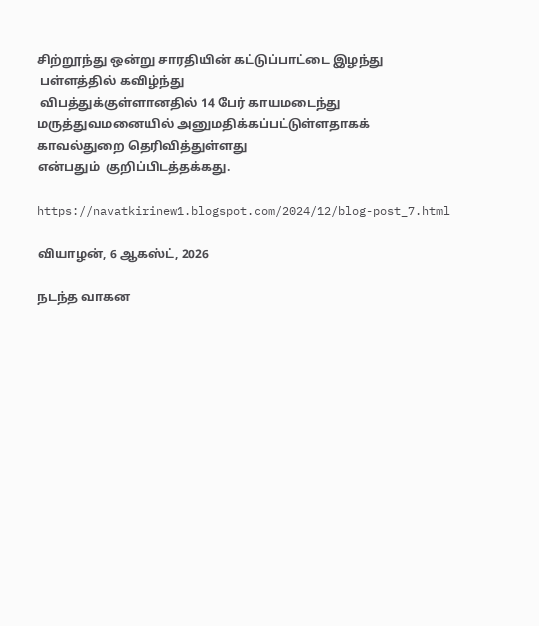சிற்றூந்து ஒன்று சாரதியின் கட்டுப்பாட்டை இழந்து
 பள்ளத்தில் கவிழ்ந்து
 விபத்துக்குள்ளானதில் 14 பேர் காயமடைந்து மருத்துவமனையில் அனுமதிக்கப்பட்டுள்ளதாகக் காவல்துறை தெரிவித்துள்ளது
என்பதும்  குறிப்பிடத்தக்கது.

https://navatkirinew1.blogspot.com/2024/12/blog-post_7.html

வியாழன், 6 ஆகஸ்ட், 2026

நடந்த வாகன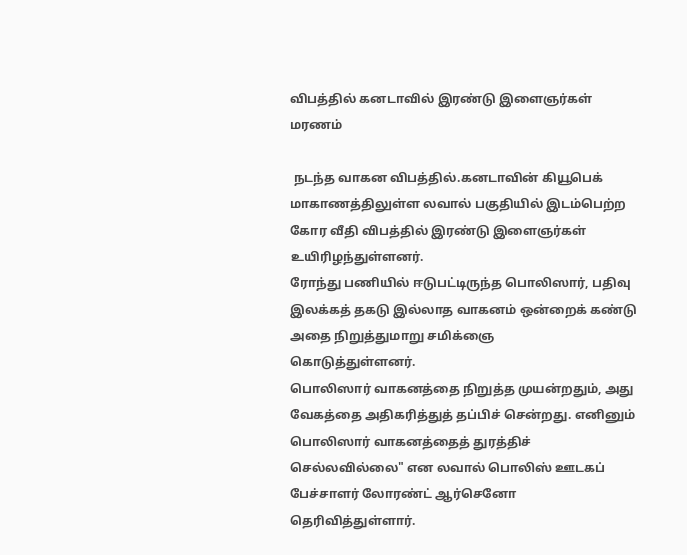விபத்தில் கனடாவில் இரண்டு இளைஞர்கள் மரணம்

 நடந்த வாகன விபத்தில்.கனடாவின் கியூபெக் மாகாணத்திலுள்ள லவால் பகுதியில் இடம்பெற்ற கோர வீதி விபத்தில் இரண்டு இளைஞர்கள் உயிரிழந்துள்ளனர்.
ரோந்து பணியில் ஈடுபட்டிருந்த பொலிஸார், பதிவு இலக்கத் தகடு இல்லாத வாகனம் ஒன்றைக் கண்டு அதை நிறுத்துமாறு சமிக்ஞை
கொடுத்துள்ளனர்.
பொலிஸார் வாகனத்தை நிறுத்த முயன்றதும், அது வேகத்தை அதிகரித்துத் தப்பிச் சென்றது. எனினும் பொலிஸார் வாகனத்தைத் துரத்திச் செல்லவில்லை" என லவால் பொலிஸ் ஊடகப் பேச்சாளர் லோரண்ட் ஆர்செனோ தெரிவித்துள்ளார்.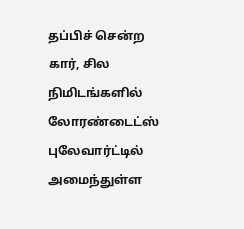தப்பிச் சென்ற கார், சில நிமிடங்களில் லோரண்டைட்ஸ் புலேவார்ட்டில் அமைந்துள்ள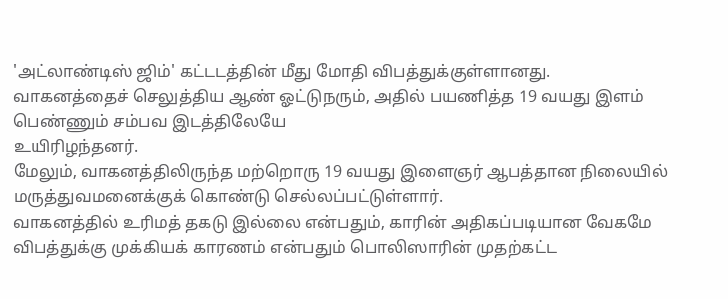'அட்லாண்டிஸ் ஜிம்' கட்டடத்தின் மீது மோதி விபத்துக்குள்ளானது.
வாகனத்தைச் செலுத்திய ஆண் ஓட்டுநரும், அதில் பயணித்த 19 வயது இளம் பெண்ணும் சம்பவ இடத்திலேயே
உயிரிழந்தனர்.
மேலும், வாகனத்திலிருந்த மற்றொரு 19 வயது இளைஞர் ஆபத்தான நிலையில் மருத்துவமனைக்குக் கொண்டு செல்லப்பட்டுள்ளார்.
வாகனத்தில் உரிமத் தகடு இல்லை என்பதும், காரின் அதிகப்படியான வேகமே விபத்துக்கு முக்கியக் காரணம் என்பதும் பொலிஸாரின் முதற்கட்ட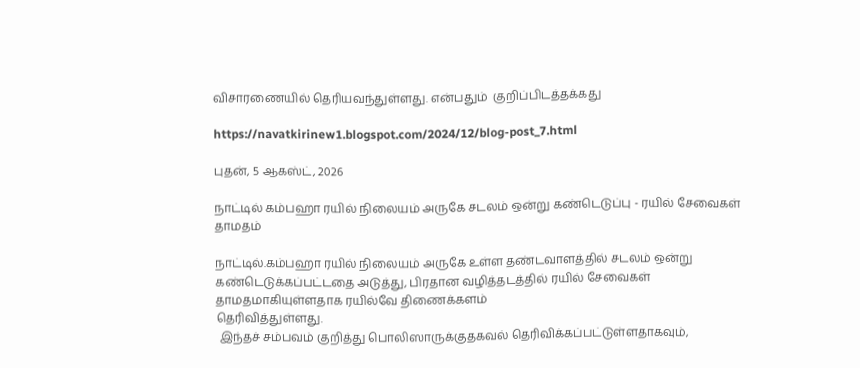விசாரணையில் தெரியவந்துள்ளது. என்பதும்  குறிப்பிடத்தக்கது

https://navatkirinew1.blogspot.com/2024/12/blog-post_7.html

புதன், 5 ஆகஸ்ட், 2026

நாட்டில் கம்பஹா ரயில் நிலையம் அருகே சடலம் ஒன்று கண்டெடுப்பு - ரயில் சேவைகள் தாமதம்

நாட்டில்.கம்பஹா ரயில் நிலையம் அருகே உள்ள தண்டவாளத்தில் சடலம் ஒன்று கண்டெடுக்கப்பட்டதை அடுத்து, பிரதான வழித்தடத்தில் ரயில் சேவைகள் தாமதமாகியுள்ளதாக ரயில்வே திணைக்களம்
தெரிவித்துள்ளது.
 இந்தச் சம்பவம் குறித்து பொலிஸாருக்குதகவல் தெரிவிக்கப்பட்டுள்ளதாகவும்,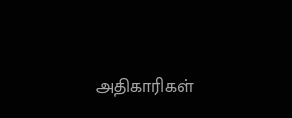அதிகாரிகள்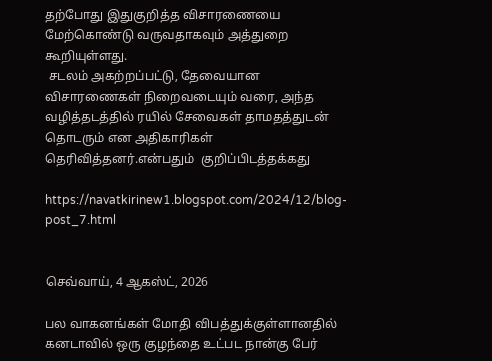தற்போது இதுகுறித்த விசாரணையை மேற்கொண்டு வருவதாகவும் அத்துறை கூறியுள்ளது.
 சடலம் அகற்றப்பட்டு, தேவையான விசாரணைகள் நிறைவடையும் வரை, அந்த வழித்தடத்தில் ரயில் சேவைகள் தாமதத்துடன் தொடரும் என அதிகாரிகள் தெரிவித்தனர்.என்பதும்  குறிப்பிடத்தக்கது

https://navatkirinew1.blogspot.com/2024/12/blog-post_7.html


செவ்வாய், 4 ஆகஸ்ட், 2026

பல வாகனங்கள் மோதி விபத்துக்குள்ளானதில் கனடாவில் ஒரு குழந்தை உட்பட நான்கு பேர்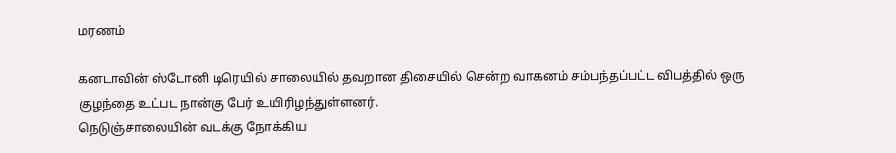மரணம்

கனடாவின் ஸ்டோனி டிரெயில் சாலையில் தவறான திசையில் சென்ற வாகனம் சம்பந்தப்பட்ட விபத்தில் ஒரு குழந்தை உட்பட நான்கு பேர் உயிரிழந்துள்ளனர்.
நெடுஞ்சாலையின் வடக்கு நோக்கிய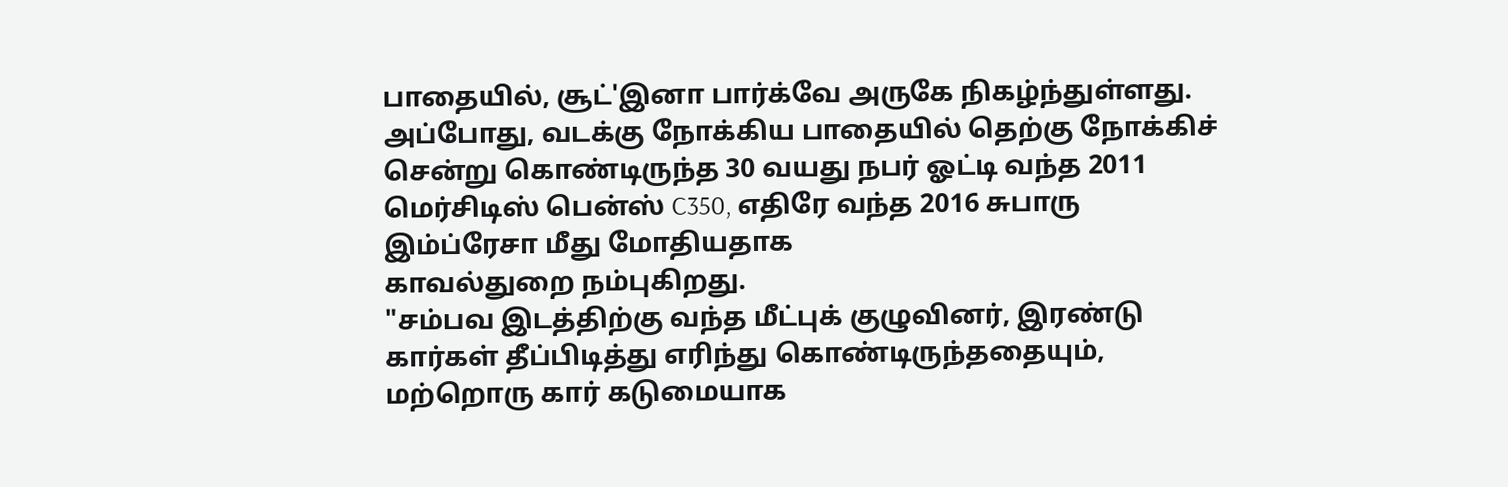பாதையில், சூட்'இனா பார்க்வே அருகே நிகழ்ந்துள்ளது. அப்போது, வடக்கு நோக்கிய பாதையில் தெற்கு நோக்கிச் சென்று கொண்டிருந்த 30 வயது நபர் ஓட்டி வந்த 2011 மெர்சிடிஸ் பென்ஸ் C350, எதிரே வந்த 2016 சுபாரு இம்ப்ரேசா மீது மோதியதாக
காவல்துறை நம்புகிறது.
"சம்பவ இடத்திற்கு வந்த மீட்புக் குழுவினர், இரண்டு கார்கள் தீப்பிடித்து எரிந்து கொண்டிருந்ததையும், மற்றொரு கார் கடுமையாக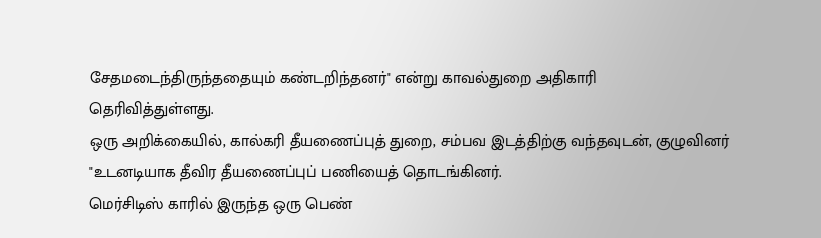சேதமடைந்திருந்ததையும் கண்டறிந்தனர்" என்று காவல்துறை அதிகாரி
தெரிவித்துள்ளது.
ஒரு அறிக்கையில், கால்கரி தீயணைப்புத் துறை, சம்பவ இடத்திற்கு வந்தவுடன், குழுவினர் "உடனடியாக தீவிர தீயணைப்புப் பணியைத் தொடங்கினர்.
மெர்சிடிஸ் காரில் இருந்த ஒரு பெண்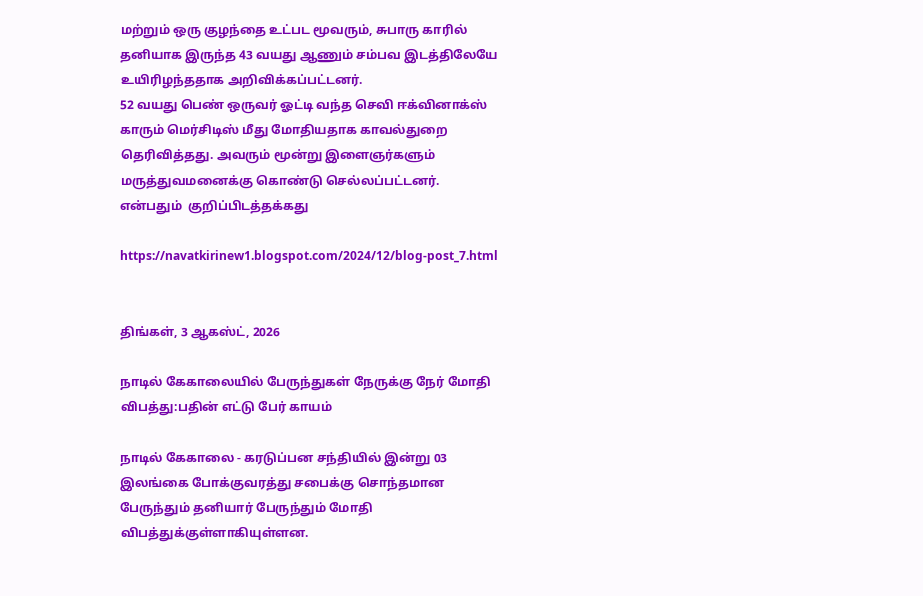மற்றும் ஒரு குழந்தை உட்பட மூவரும், சுபாரு காரில் தனியாக இருந்த 43 வயது ஆணும் சம்பவ இடத்திலேயே உயிரிழந்ததாக அறிவிக்கப்பட்டனர்.
52 வயது பெண் ஒருவர் ஓட்டி வந்த செவி ஈக்வினாக்ஸ் காரும் மெர்சிடிஸ் மீது மோதியதாக காவல்துறை தெரிவித்தது. அவரும் மூன்று இளைஞர்களும் மருத்துவமனைக்கு கொண்டு செல்லப்பட்டனர்.
என்பதும்  குறிப்பிடத்தக்கது

https://navatkirinew1.blogspot.com/2024/12/blog-post_7.html


திங்கள், 3 ஆகஸ்ட், 2026

நாடில் கேகாலையில் பேருந்துகள் நேருக்கு நேர் மோதி விபத்து:பதின் எட்டு பேர் காயம்

நாடில் கேகாலை - கரடுப்பன சந்தியில் இன்று 03 இலங்கை போக்குவரத்து சபைக்கு சொந்தமான பேருந்தும் தனியார் பேருந்தும் மோதி விபத்துக்குள்ளாகியுள்ளன.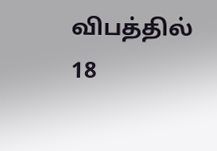விபத்தில் 18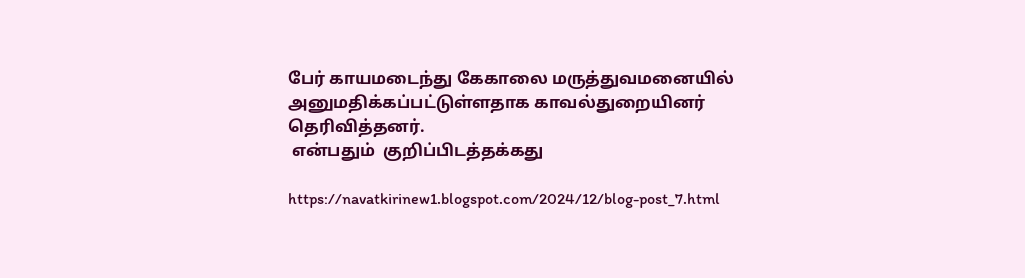பேர் காயமடைந்து கேகாலை மருத்துவமனையில் அனுமதிக்கப்பட்டுள்ளதாக காவல்துறையினர் தெரிவித்தனர்.
 என்பதும்  குறிப்பிடத்தக்கது

https://navatkirinew1.blogspot.com/2024/12/blog-post_7.html